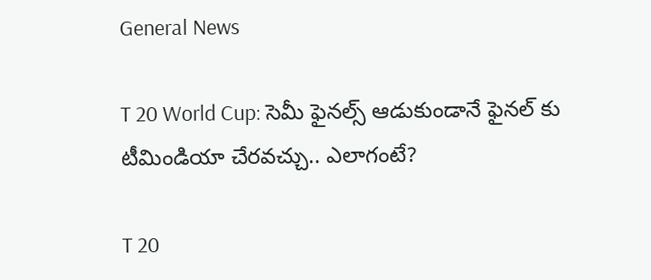General News

T 20 World Cup: సెమీ ఫైనల్స్ ఆడుకుండానే ఫైనల్ కు టీమిండియా చేరవచ్చు.. ఎలాగంటే?

T 20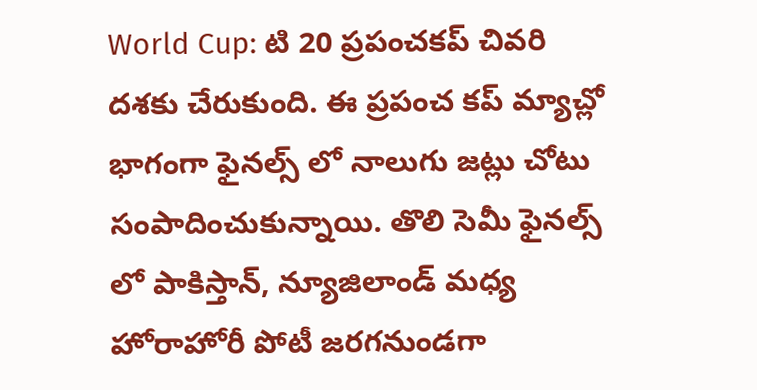World Cup: టి 20 ప్రపంచకప్ చివరి దశకు చేరుకుంది. ఈ ప్రపంచ కప్ మ్యాచ్లో భాగంగా ఫైనల్స్ లో నాలుగు జట్లు చోటు సంపాదించుకున్నాయి. తొలి సెమీ ఫైనల్స్ లో పాకిస్తాన్, న్యూజిలాండ్ మధ్య హోరాహోరీ పోటీ జరగనుండగా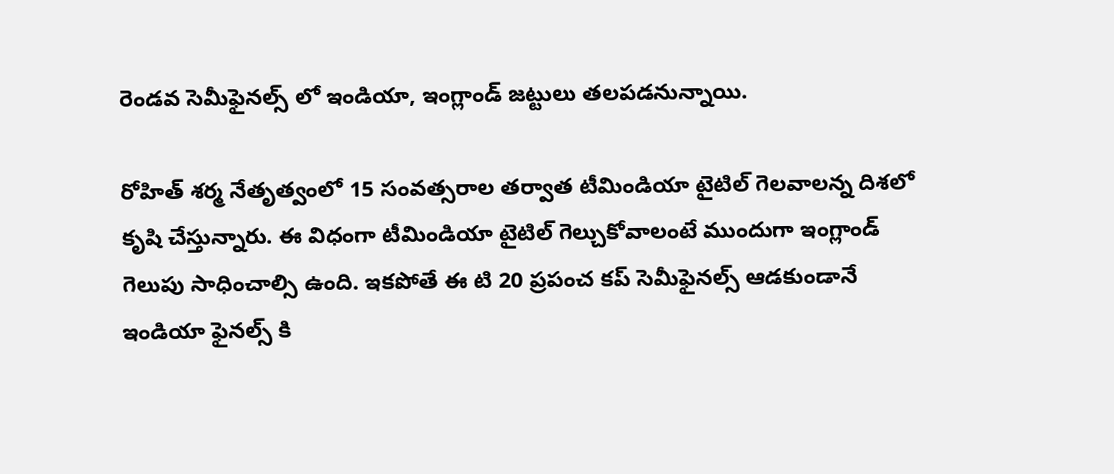రెండవ సెమీఫైనల్స్ లో ఇండియా, ఇంగ్లాండ్ జట్టులు తలపడనున్నాయి.

రోహిత్ శర్మ నేతృత్వంలో 15 సంవత్సరాల తర్వాత టీమిండియా టైటిల్ గెలవాలన్న దిశలో కృషి చేస్తున్నారు. ఈ విధంగా టీమిండియా టైటిల్ గెల్చుకోవాలంటే ముందుగా ఇంగ్లాండ్ గెలుపు సాధించాల్సి ఉంది. ఇకపోతే ఈ టి 20 ప్రపంచ కప్ సెమీఫైనల్స్ ఆడకుండానే ఇండియా ఫైనల్స్ కి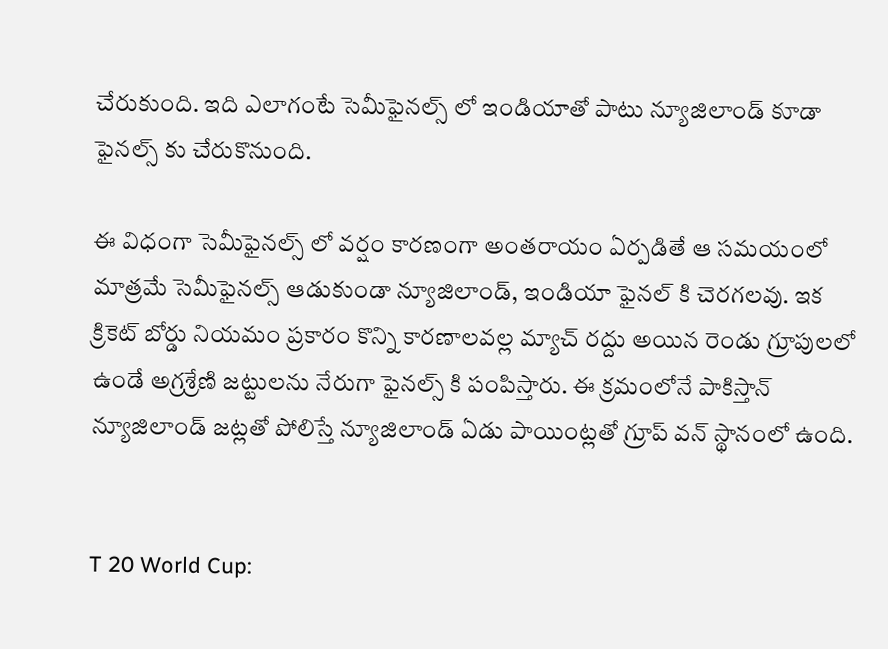చేరుకుంది. ఇది ఎలాగంటే సెమీఫైనల్స్ లో ఇండియాతో పాటు న్యూజిలాండ్ కూడా ఫైనల్స్ కు చేరుకొనుంది.

ఈ విధంగా సెమీఫైనల్స్ లో వర్షం కారణంగా అంతరాయం ఏర్పడితే ఆ సమయంలో మాత్రమే సెమీఫైనల్స్ ఆడుకుండా న్యూజిలాండ్, ఇండియా ఫైనల్ కి చెరగలవు. ఇక క్రికెట్ బోర్డు నియమం ప్రకారం కొన్ని కారణాలవల్ల మ్యాచ్ రద్దు అయిన రెండు గ్రూపులలో ఉండే అగ్రశ్రేణి జట్టులను నేరుగా ఫైనల్స్ కి పంపిస్తారు. ఈ క్రమంలోనే పాకిస్తాన్ న్యూజిలాండ్ జట్లతో పోలిస్తే న్యూజిలాండ్ ఏడు పాయింట్లతో గ్రూప్ వన్ స్థానంలో ఉంది.


T 20 World Cup: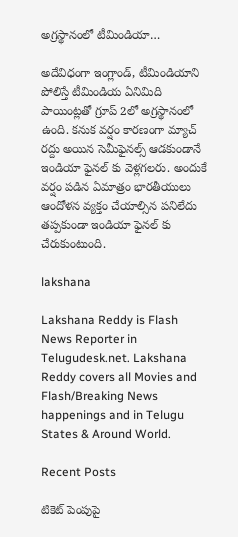అగ్రస్థానంలో టీమిండియా…

అదేవిధంగా ఇంగ్లాండ్, టీమిండియాని పోలిస్తే టీమిండియ ఏనిమిది పాయింట్లతో గ్రూప్ 2లో అగ్రస్థానంలో ఉంది. కనుక వర్షం కారణంగా మ్యాచ్ రద్దు అయిన సెమీఫైనల్స్ ఆడకుండానే ఇండియా ఫైనల్ కు వెళ్లగలరు. అందుకే వర్షం పడిన ఏమాత్రం భారతీయులు ఆందోళన వ్యక్తం చేయాల్సిన పనిలేదు తప్పకుండా ఇండియా ఫైనల్ కు చేరుకుంటుంది.

lakshana

Lakshana Reddy is Flash News Reporter in Telugudesk.net. Lakshana Reddy covers all Movies and Flash/Breaking News happenings and in Telugu States & Around World.

Recent Posts

టికెట్ పెంపుపై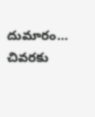దుమారం… చివరకు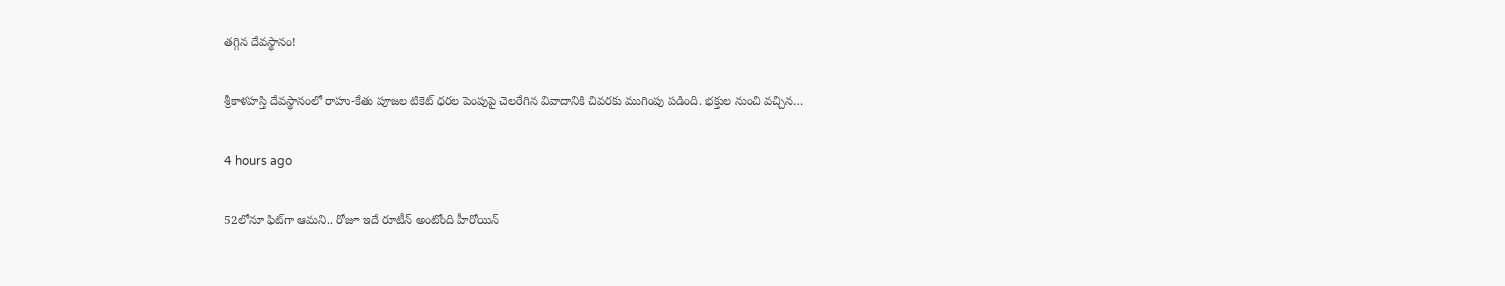తగ్గిన దేవస్థానం!

శ్రీకాళహస్తి దేవస్థానంలో రాహు-కేతు పూజల టికెట్ ధరల పెంపుపై చెలరేగిన వివాదానికి చివరకు ముగింపు పడింది. భక్తుల నుంచి వచ్చిన…

4 hours ago

52లోనూ ఫిట్‌గా ఆమని.. రోజూ ఇదే రూటీన్ అంటోంది హీరోయిన్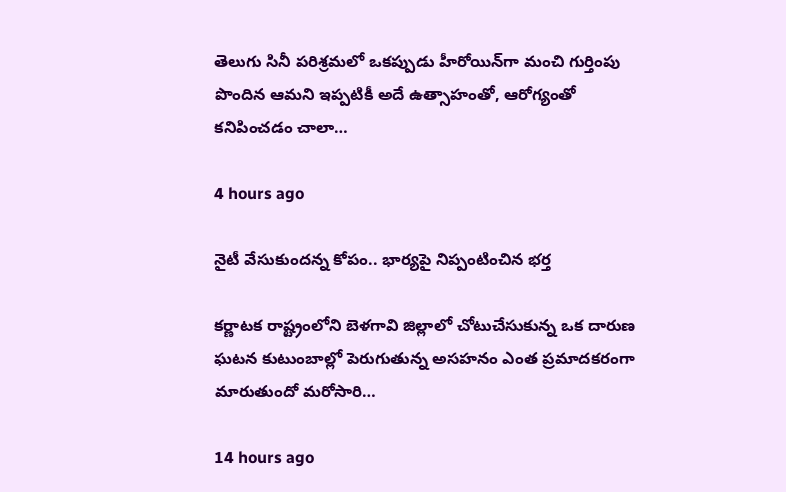తెలుగు సినీ పరిశ్రమలో ఒకప్పుడు హీరోయిన్‌గా మంచి గుర్తింపు పొందిన ఆమని ఇప్పటికీ అదే ఉత్సాహంతో, ఆరోగ్యంతో కనిపించడం చాలా…

4 hours ago

నైటీ వేసుకుందన్న కోపం.. భార్యపై నిప్పంటించిన భర్త

కర్ణాటక రాష్ట్రంలోని బెళగావి జిల్లాలో చోటుచేసుకున్న ఒక దారుణ ఘటన కుటుంబాల్లో పెరుగుతున్న అసహనం ఎంత ప్రమాదకరంగా మారుతుందో మరోసారి…

14 hours ago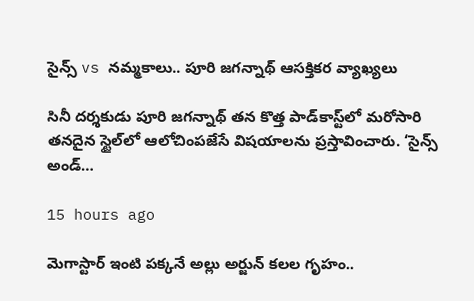సైన్స్ vs నమ్మకాలు.. పూరి జగన్నాథ్ ఆసక్తికర వ్యాఖ్యలు

సినీ దర్శకుడు పూరి జగన్నాథ్ తన కొత్త పాడ్‌కాస్ట్‌లో మరోసారి తనదైన స్టైల్‌లో ఆలోచింపజేసే విషయాలను ప్రస్తావించారు. ‘సైన్స్ అండ్…

15 hours ago

మెగాస్టార్ ఇంటి పక్కనే అల్లు అర్జున్ కలల గృహం..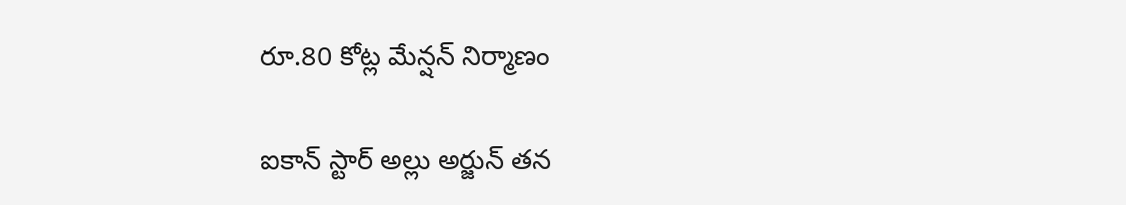రూ.80 కోట్ల మేన్షన్ నిర్మాణం

ఐకాన్ స్టార్ అల్లు అర్జున్ తన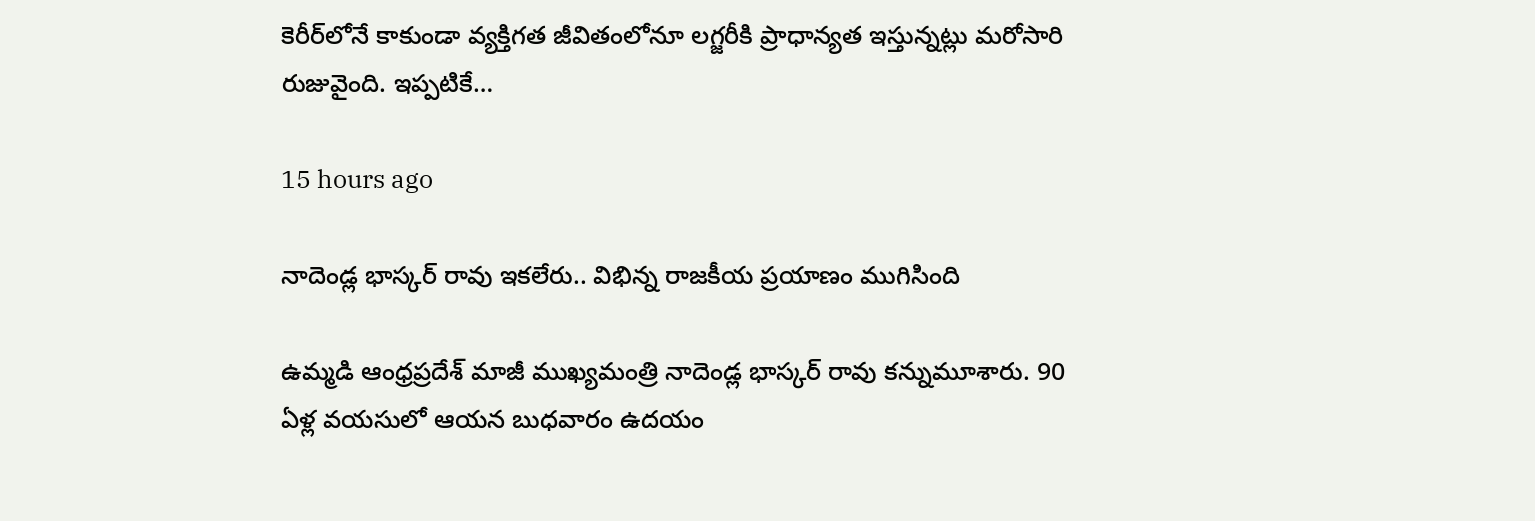కెరీర్‌లోనే కాకుండా వ్యక్తిగత జీవితంలోనూ లగ్జరీకి ప్రాధాన్యత ఇస్తున్నట్లు మరోసారి రుజువైంది. ఇప్పటికే…

15 hours ago

నాదెండ్ల భాస్కర్ రావు ఇకలేరు.. విభిన్న రాజకీయ ప్రయాణం ముగిసింది

ఉమ్మడి ఆంధ్రప్రదేశ్ మాజీ ముఖ్యమంత్రి నాదెండ్ల భాస్కర్ రావు కన్నుమూశారు. 90 ఏళ్ల వయసులో ఆయన బుధవారం ఉదయం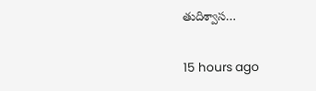తుదిశ్వాస…

15 hours ago